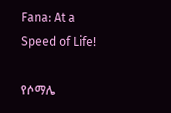Fana: At a Speed of Life!

የሶማሌ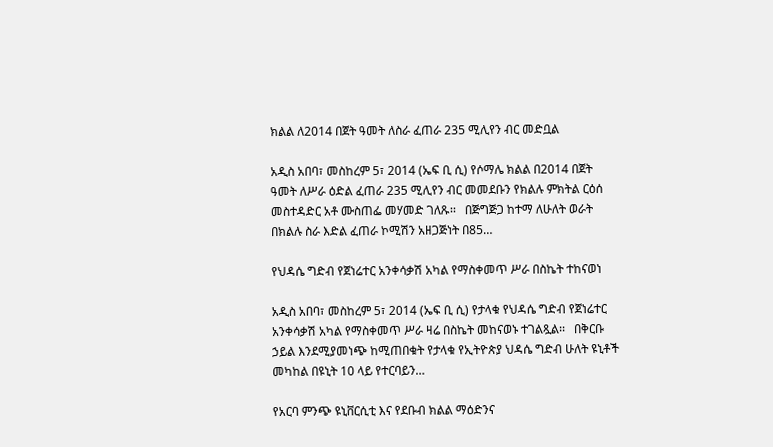ክልል ለ2014 በጀት ዓመት ለስራ ፈጠራ 235 ሚሊየን ብር መድቧል

አዲስ አበባ፣ መስከረም 5፣ 2014 (ኤፍ ቢ ሲ) የሶማሌ ክልል በ2014 በጀት ዓመት ለሥራ ዕድል ፈጠራ 235 ሚሊየን ብር መመደቡን የክልሉ ምክትል ርዕሰ መስተዳድር አቶ ሙስጠፌ መሃመድ ገለጹ፡፡   በጅግጅጋ ከተማ ለሁለት ወራት በክልሉ ስራ እድል ፈጠራ ኮሚሽን አዘጋጅነት በ85…

የህዳሴ ግድብ የጀነሬተር አንቀሳቃሽ አካል የማስቀመጥ ሥራ በስኬት ተከናወነ

አዲስ አበባ፣ መስከረም 5፣ 2014 (ኤፍ ቢ ሲ) የታላቁ የህዳሴ ግድብ የጀነሬተር አንቀሳቃሽ አካል የማስቀመጥ ሥራ ዛሬ በስኬት መከናወኑ ተገልጿል፡፡   በቅርቡ ኃይል እንደሚያመነጭ ከሚጠበቁት የታላቁ የኢትዮጵያ ህዳሴ ግድብ ሁለት ዩኒቶች መካከል በዩኒት 10 ላይ የተርባይን…

የአርባ ምንጭ ዩኒቨርሲቲ እና የደቡብ ክልል ማዕድንና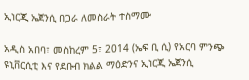ኢነርጂ ኤጀንሲ በጋራ ለመስራት ተስማሙ

አዲስ አበባ፣ መስከረም 5፣ 2014 (ኤፍ ቢ ሲ) የአርባ ምንጭ ዩኒቨርሲቲ እና የደቡብ ክልል ማዕድንና ኢነርጂ ኤጀንሲ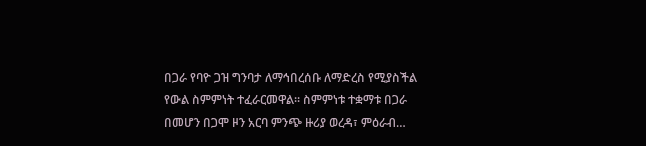በጋራ የባዮ ጋዝ ግንባታ ለማኅበረሰቡ ለማድረስ የሚያስችል የውል ስምምነት ተፈራርመዋል፡፡ ስምምነቱ ተቋማቱ በጋራ በመሆን በጋሞ ዞን አርባ ምንጭ ዙሪያ ወረዳ፣ ምዕራብ…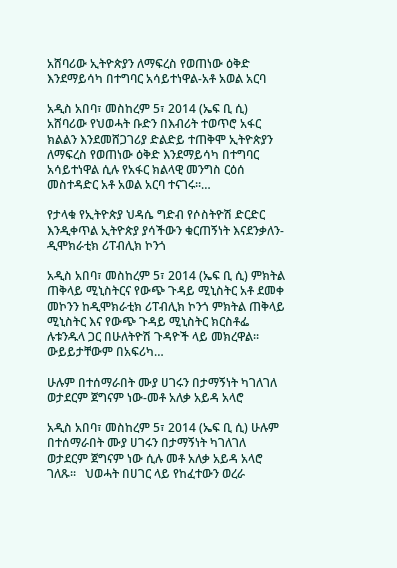አሸባሪው ኢትዮጵያን ለማፍረስ የወጠነው ዕቅድ እንደማይሳካ በተግባር አሳይተነዋል-አቶ አወል አርባ

አዲስ አበባ፣ መስከረም 5፣ 2014 (ኤፍ ቢ ሲ) አሸባሪው የህወሓት ቡድን በእብሪት ተወጥሮ አፋር ክልልን እንደመሸጋገሪያ ድልድይ ተጠቅሞ ኢትዮጵያን ለማፍረስ የወጠነው ዕቅድ እንደማይሳካ በተግባር አሳይተነዋል ሲሉ የአፋር ክልላዊ መንግስ ርዕሰ መስተዳድር አቶ አወል አርባ ተናገሩ።…

የታላቁ የኢትዮጵያ ህዳሴ ግድብ የሶስትዮሽ ድርድር እንዲቀጥል ኢትዮጵያ ያሳችውን ቁርጠኝነት እናደንቃለን- ዲሞክራቲክ ሪፐብሊክ ኮንጎ

አዲስ አበባ፣ መስከረም 5፣ 2014 (ኤፍ ቢ ሲ) ምክትል ጠቅላይ ሚኒስትርና የውጭ ጉዳይ ሚኒስትር አቶ ደመቀ መኮንን ከዲሞክራቲክ ሪፐብሊክ ኮንጎ ምክትል ጠቅላይ ሚኒስትር እና የውጭ ጉዳይ ሚኒስትር ክርስቶፌ ሉቱንዱላ ጋር በሁለትዮሽ ጉዳዮች ላይ መክረዋል፡፡ ውይይታቸውም በአፍሪካ…

ሁሉም በተሰማራበት ሙያ ሀገሩን በታማኝነት ካገለገለ ወታደርም ጀግናም ነው-መቶ አለቃ አይዳ አላሮ

አዲስ አበባ፣ መስከረም 5፣ 2014 (ኤፍ ቢ ሲ) ሁሉም በተሰማራበት ሙያ ሀገሩን በታማኝነት ካገለገለ ወታደርም ጀግናም ነው ሲሉ መቶ አለቃ አይዳ አላሮ ገለጹ፡፡   ህወሓት በሀገር ላይ የከፈተውን ወረራ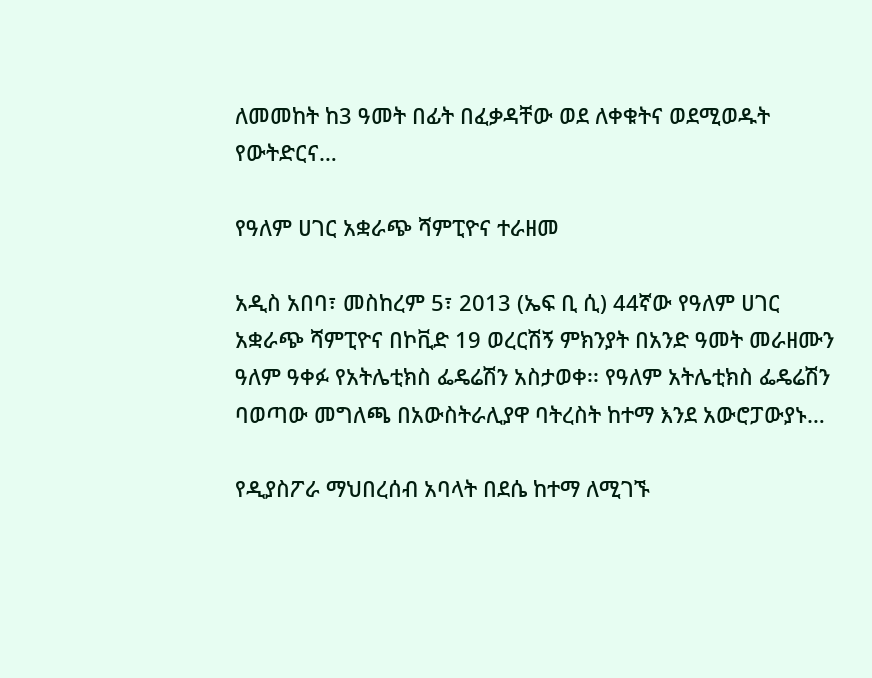ለመመከት ከ3 ዓመት በፊት በፈቃዳቸው ወደ ለቀቁትና ወደሚወዱት የውትድርና…

የዓለም ሀገር አቋራጭ ሻምፒዮና ተራዘመ

አዲስ አበባ፣ መስከረም 5፣ 2013 (ኤፍ ቢ ሲ) 44ኛው የዓለም ሀገር አቋራጭ ሻምፒዮና በኮቪድ 19 ወረርሽኝ ምክንያት በአንድ ዓመት መራዘሙን ዓለም ዓቀፉ የአትሌቲክስ ፌዴሬሽን አስታወቀ፡፡ የዓለም አትሌቲክስ ፌዴሬሽን ባወጣው መግለጫ በአውስትራሊያዋ ባትረስት ከተማ እንደ አውሮፓውያኑ…

የዲያስፖራ ማህበረሰብ አባላት በደሴ ከተማ ለሚገኙ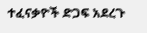ተፈናቃዮች ድጋፍ አደረጉ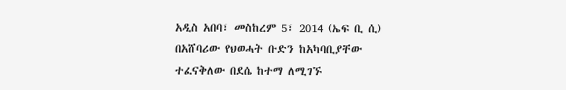አዲስ አበባ፣ መስከረም 5፣ 2014 (ኤፍ ቢ ሲ) በአሸባሪው የህወሓት ቡድን ከአካባቢያቸው ተፈናቅለው በደሴ ከተማ ለሚገኙ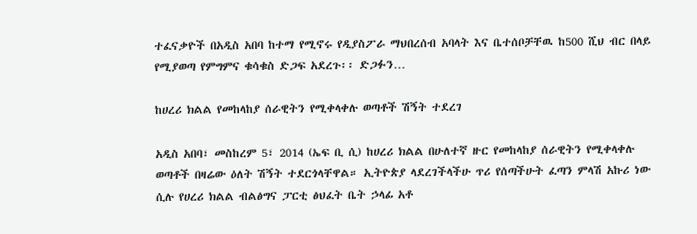ተፈናቃዮች በአዲስ አበባ ከተማ የሚኖሩ የዲያስፖራ ማህበረሰብ አባላት እና ቤተሰቦቻቸዉ ከ500 ሺህ ብር በላይ የሚያወጣ የምግምና ቁሳቁስ ድጋፍ አደረጉ፡፡ ድጋፉን…

ከሀረሪ ክልል የመከላከያ ሰራዊትን የሚቀላቀሉ ወጣቶች ሽኝት ተደረገ

አዲስ አበባ፣ መስከረም 5፣ 2014 (ኤፍ ቢ ሲ) ከሀረሪ ክልል በሁለተኛ ዙር የመከላከያ ሰራዊትን የሚቀላቀሉ ወጣቶች በዛሬው ዕለት ሽኝት ተደርጎላቸዋል። ኢትዮጵያ ላደረገችላችሁ ጥሪ የሰጣችሁት ፈጣን ምላሽ አኩሪ ነው ሲሉ የሀረሪ ክልል ብልፅግና ፓርቲ ፅህፈት ቤት ኃላፊ አቶ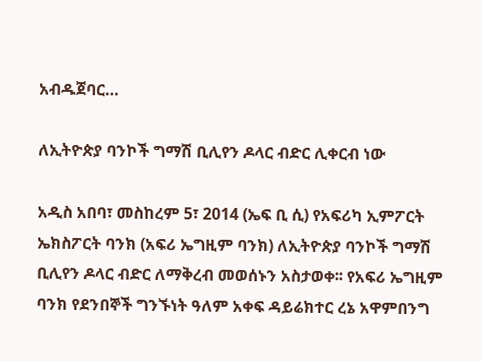አብዱጀባር…

ለኢትዮጵያ ባንኮች ግማሽ ቢሊየን ዶላር ብድር ሊቀርብ ነው

አዲስ አበባ፣ መስከረም 5፣ 2014 (ኤፍ ቢ ሲ) የአፍሪካ ኢምፖርት ኤክስፖርት ባንክ (አፍሪ ኤግዚም ባንክ) ለኢትዮጵያ ባንኮች ግማሽ ቢሊየን ዶላር ብድር ለማቅረብ መወሰኑን አስታወቀ፡፡ የአፍሪ ኤግዚም ባንክ የደንበኞች ግንኙነት ዓለም አቀፍ ዳይሬክተር ረኔ አዋምበንግ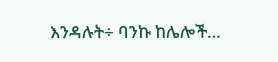እንዳሉት÷ ባንኩ ከሌሎች…